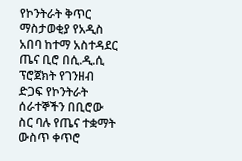የኮንትራት ቅጥር ማስታወቂያ የአዲስ አበባ ከተማ አስተዳደር ጤና ቢሮ በሲ.ዲ.ሲ ፕሮጀክት የገንዘብ ድጋፍ የኮንትራት ሰራተኞችን በቢሮው ስር ባሉ የጤና ተቋማት ውስጥ ቀጥሮ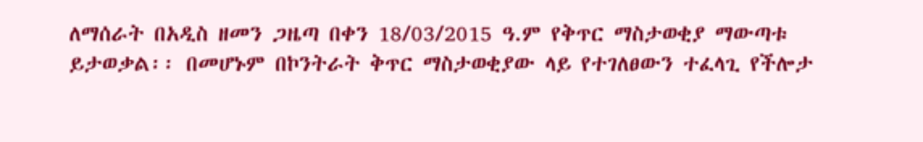ለማሰራት በአዲስ ዘመን ጋዜጣ በቀን 18/03/2015 ዓ.ም የቅጥር ማስታወቂያ ማውጣቱ ይታወቃል፡፡ በመሆኑም በኮንትራት ቅጥር ማስታወቂያው ላይ የተገለፀውን ተፈላጊ የችሎታ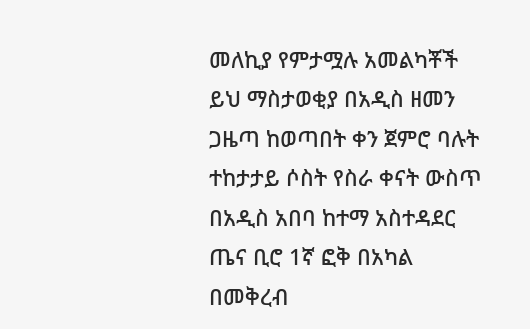መለኪያ የምታሟሉ አመልካቾች ይህ ማስታወቂያ በአዲስ ዘመን ጋዜጣ ከወጣበት ቀን ጀምሮ ባሉት ተከታታይ ሶስት የስራ ቀናት ውስጥ በአዲስ አበባ ከተማ አስተዳደር ጤና ቢሮ 1ኛ ፎቅ በአካል በመቅረብ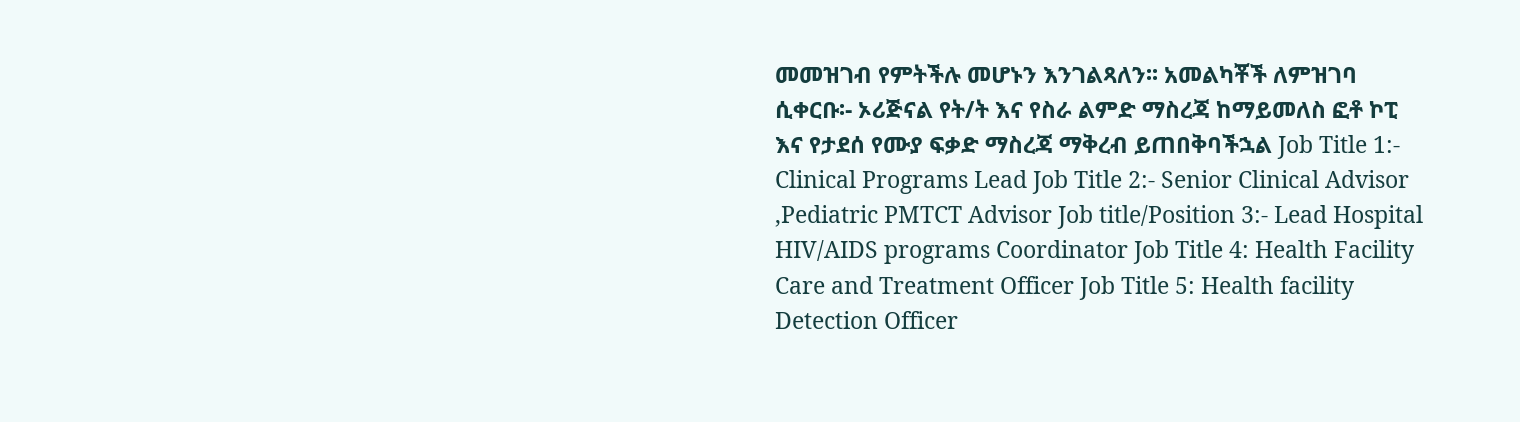መመዝገብ የምትችሉ መሆኑን እንገልጻለን፡፡ አመልካቾች ለምዝገባ ሲቀርቡ፡- ኦሪጅናል የት/ት እና የስራ ልምድ ማስረጃ ከማይመለስ ፎቶ ኮፒ እና የታደሰ የሙያ ፍቃድ ማስረጃ ማቅረብ ይጠበቅባችኋል Job Title 1:- Clinical Programs Lead Job Title 2:- Senior Clinical Advisor ,Pediatric PMTCT Advisor Job title/Position 3:- Lead Hospital HIV/AIDS programs Coordinator Job Title 4: Health Facility Care and Treatment Officer Job Title 5: Health facility Detection Officer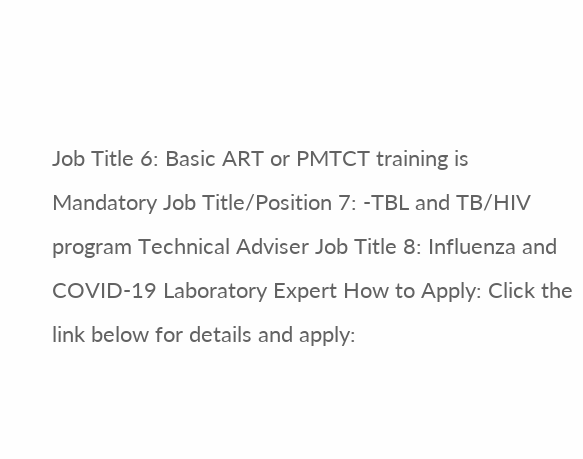Job Title 6: Basic ART or PMTCT training is Mandatory Job Title/Position 7: -TBL and TB/HIV program Technical Adviser Job Title 8: Influenza and COVID-19 Laboratory Expert How to Apply: Click the link below for details and apply: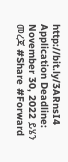http://bit.ly/3ARnsI4 Application Deadline: November 30, 2022 ይሄን መረጃ #Share #Forward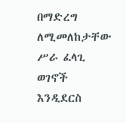በማድረግ ለሚመለከታቸው ሥራ ፈላጊ ወገኖች እንዲደርስ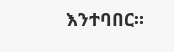እንተባበር።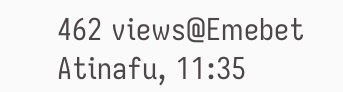462 views@Emebet Atinafu, 11:35